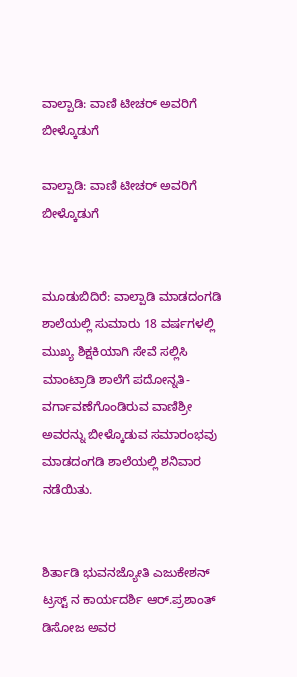ವಾಲ್ಪಾಡಿ: ವಾಣಿ ಟೀಚರ್ ಅವರಿಗೆ ಬೀಳ್ಕೊಡುಗೆ

ವಾಲ್ಪಾಡಿ: ವಾಣಿ ಟೀಚರ್ ಅವರಿಗೆ ಬೀಳ್ಕೊಡುಗೆ


ಮೂಡುಬಿದಿರೆ: ವಾಲ್ಪಾಡಿ ಮಾಡದಂಗಡಿ ಶಾಲೆಯಲ್ಲಿ ಸುಮಾರು 18 ವರ್ಷಗಳಲ್ಲಿ ಮುಖ್ಯ ಶಿಕ್ಷಕಿಯಾಗಿ ಸೇವೆ ಸಲ್ಲಿಸಿ ಮಾಂಟ್ರಾಡಿ ಶಾಲೆಗೆ ಪದೋನ್ನತಿ-ವರ್ಗಾವಣೆಗೊಂಡಿರುವ ವಾಣಿಶ್ರೀ ಅವರನ್ನು ಬೀಳ್ಕೊಡುವ ಸಮಾರಂಭವು ಮಾಡದಂಗಡಿ ಶಾಲೆಯಲ್ಲಿ ಶನಿವಾರ ನಡೆಯಿತು.


ಶಿರ್ತಾಡಿ ಭುವನಜ್ಯೋತಿ ಎಜುಕೇಶನ್ ಟ್ರಸ್ಟ್ ನ ಕಾರ್ಯದರ್ಶಿ ಆರ್.ಪ್ರಶಾಂತ್ ಡಿಸೋಜ ಅವರ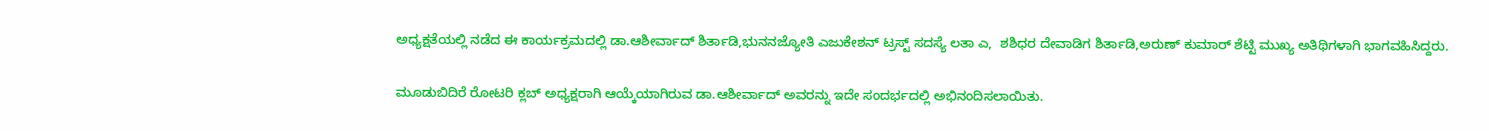ಅಧ್ಯಕ್ಷತೆಯಲ್ಲಿ ನಡೆದ ಈ ಕಾರ್ಯಕ್ರಮದಲ್ಲಿ ಡಾ.ಆಶೀರ್ವಾದ್ ಶಿರ್ತಾಡಿ,ಭುನನಜ್ಯೋತಿ ಎಜುಕೇಶನ್ ಟ್ರಸ್ಟ್ ಸದಸ್ಯೆ ಲತಾ ಎ,  ಶಶಿಧರ ದೇವಾಡಿಗ ಶಿರ್ತಾಡಿ,ಅರುಣ್ ಕುಮಾರ್ ಶೆಟ್ಟಿ ಮುಖ್ಯ ಅತಿಥಿಗಳಾಗಿ ಭಾಗವಹಿಸಿದ್ದರು.

ಮೂಡುಬಿದಿರೆ ರೋಟರಿ ಕ್ಲಬ್ ಅಧ್ಯಕ್ಷರಾಗಿ ಆಯ್ಕೆಯಾಗಿರುವ ಡಾ.ಆಶೀರ್ವಾದ್ ಅವರನ್ನು ಇದೇ ಸಂದರ್ಭದಲ್ಲಿ ಅಭಿನಂದಿಸಲಾಯಿತು.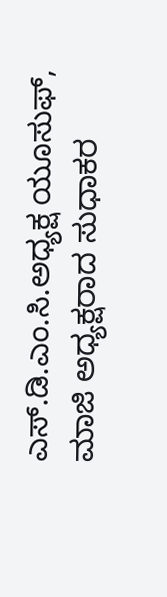ಎಸ್.ಡಿ.ಎಂ.ಸಿ‌.ಅಧ್ಯಕ್ಷ ಯೂಸುಫ್, ಮಾಜಿ ಅಧ್ಯಕ್ಷರಾದ ಸುಧಾಕರ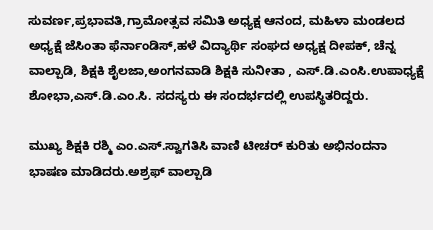ಸುವರ್ಣ,ಪ್ರಭಾವತಿ,ಗ್ರಾಮೋತ್ಸವ ಸಮಿತಿ ಅಧ್ಯಕ್ಷ ಆನಂದ, ಮಹಿಳಾ ಮಂಡಲದ ಅಧ್ಯಕ್ಷೆ ಜೆಸಿಂತಾ ಫೆರ್ನಾಂಡಿಸ್,ಹಳೆ ವಿದ್ಯಾರ್ಥಿ ಸಂಘದ ಅಧ್ಯಕ್ಷ ದೀಪಕ್, ಚೆನ್ನ ವಾಲ್ಪಾಡಿ, ಶಿಕ್ಷಕಿ ಶೈಲಜಾ,ಅಂಗನವಾಡಿ ಶಿಕ್ಷಕಿ ಸುನೀತಾ , ಎಸ್.ಡಿ.ಎಂಸಿ.ಉಪಾಧ್ಯಕ್ಷೆ ಶೋಭಾ,ಎಸ್.ಡಿ.ಎಂ.ಸಿ. ಸದಸ್ಯರು ಈ ಸಂದರ್ಭದಲ್ಲಿ ಉಪಸ್ಥಿತರಿದ್ದರು.

ಮುಖ್ಯ ಶಿಕ್ಷಕಿ ರಶ್ಮಿ ಎಂ.ಎಸ್.ಸ್ವಾಗತಿಸಿ ವಾಣಿ ಟೀಚರ್ ಕುರಿತು ಅಭಿನಂದನಾ ಭಾಷಣ ಮಾಡಿದರು.ಅಶ್ರಫ್ ವಾಲ್ಪಾಡಿ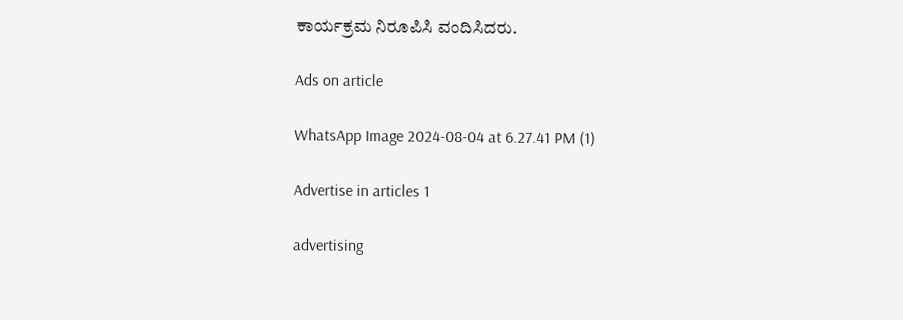ಕಾರ್ಯಕ್ರಮ ನಿರೂಪಿಸಿ ವಂದಿಸಿದರು.

Ads on article

WhatsApp Image 2024-08-04 at 6.27.41 PM (1)

Advertise in articles 1

advertising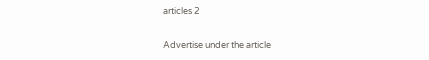articles 2

Advertise under the article